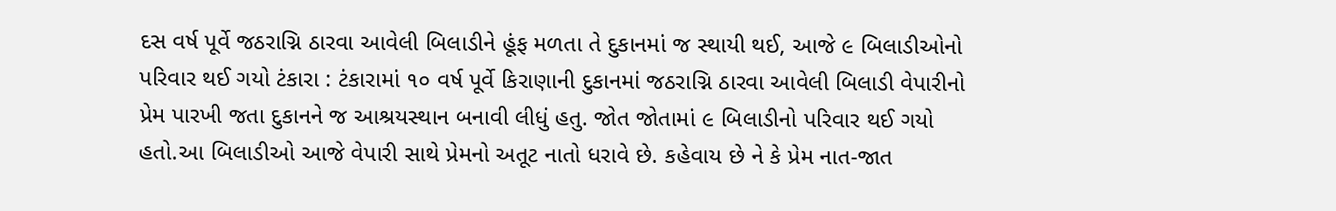દસ વર્ષ પૂર્વે જઠરાગ્નિ ઠારવા આવેલી બિલાડીને હૂંફ મળતા તે દુકાનમાં જ સ્થાયી થઈ, આજે ૯ બિલાડીઓનો પરિવાર થઈ ગયો ટંકારા : ટંકારામાં ૧૦ વર્ષ પૂર્વે કિરાણાની દુકાનમાં જઠરાગ્નિ ઠારવા આવેલી બિલાડી વેપારીનો પ્રેમ પારખી જતા દુકાનને જ આશ્રયસ્થાન બનાવી લીધું હતુ. જોત જોતામાં ૯ બિલાડીનો પરિવાર થઈ ગયો હતો.આ બિલાડીઓ આજે વેપારી સાથે પ્રેમનો અતૂટ નાતો ધરાવે છે. કહેવાય છે ને કે પ્રેમ નાત-જાત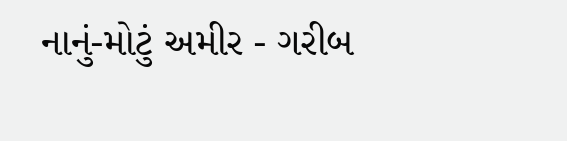નાનું-મોટું અમીર - ગરીબ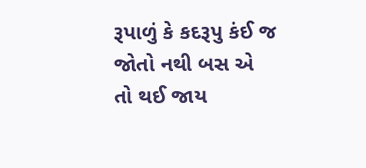રૂપાળું કે કદરૂપુ કંઈ જ જોતો નથી બસ એ તો થઈ જાય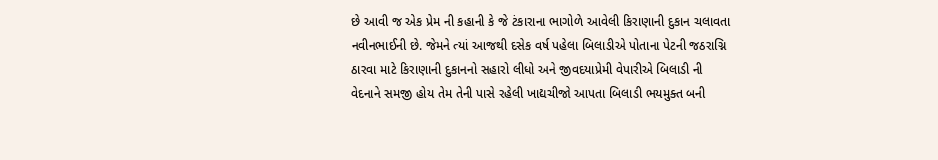છે આવી જ એક પ્રેમ ની કહાની કે જે ટંકારાના ભાગોળે આવેલી કિરાણાની દુકાન ચલાવતા નવીનભાઈની છે. જેમને ત્યાં આજથી દસેક વર્ષ પહેલા બિલાડીએ પોતાના પેટની જઠરાગ્નિ ઠારવા માટે કિરાણાની દુકાનનો સહારો લીધો અને જીવદયાપ્રેમી વેપારીએ બિલાડી ની વેદનાને સમજી હોય તેમ તેની પાસે રહેલી ખાદ્યચીજો આપતા બિલાડી ભયમુક્ત બની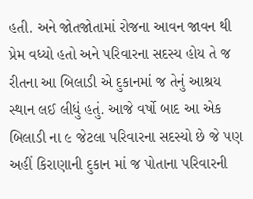હતી. અને જોતજોતામાં રોજના આવન જાવન થી પ્રેમ વધ્યો હતો અને પરિવારના સદસ્ય હોય તે જ રીતના આ બિલાડી એ દુકાનમાં જ તેનું આશ્રય સ્થાન લઈ લીધું હતું. આજે વર્ષો બાદ આ એક બિલાડી ના ૯ જેટલા પરિવારના સદસ્યો છે જે પણ અહીં કિરાણાની દુકાન માં જ પોતાના પરિવારની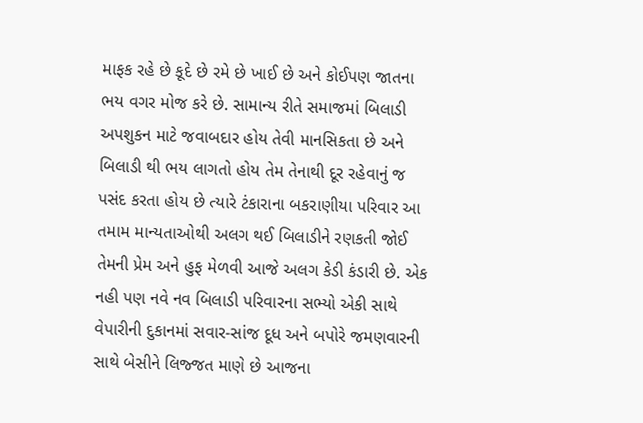માફક રહે છે કૂદે છે રમે છે ખાઈ છે અને કોઈપણ જાતના ભય વગર મોજ કરે છે. સામાન્ય રીતે સમાજમાં બિલાડી અપશુકન માટે જવાબદાર હોય તેવી માનસિકતા છે અને બિલાડી થી ભય લાગતો હોય તેમ તેનાથી દૂર રહેવાનું જ પસંદ કરતા હોય છે ત્યારે ટંકારાના બકરાણીયા પરિવાર આ તમામ માન્યતાઓથી અલગ થઈ બિલાડીને રણકતી જોઈ તેમની પ્રેમ અને હુફ મેળવી આજે અલગ કેડી કંડારી છે. એક નહી પણ નવે નવ બિલાડી પરિવારના સભ્યો એકી સાથે વેપારીની દુકાનમાં સવાર-સાંજ દૂધ અને બપોરે જમણવારની સાથે બેસીને લિજ્જત માણે છે આજના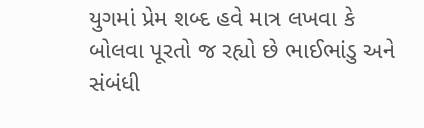યુગમાં પ્રેમ શબ્દ હવે માત્ર લખવા કે બોલવા પૂરતો જ રહ્યો છે ભાઈભાંડુ અને સંબંધી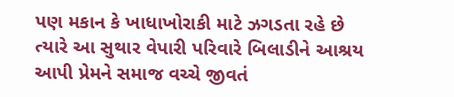પણ મકાન કે ખાધાખોરાકી માટે ઝગડતા રહે છે ત્યારે આ સુથાર વેપારી પરિવારે બિલાડીને આશ્રય આપી પ્રેમને સમાજ વચ્ચે જીવતં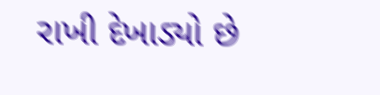રાખી દેખાડ્યો છે